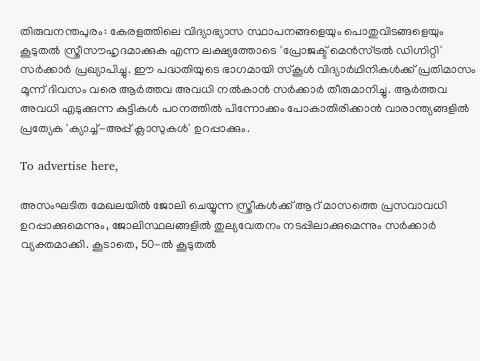തിരുവനന്തപുരം: കേരളത്തിലെ വിദ്യാഭ്യാസ സ്ഥാപനങ്ങളെയും പൊതുവിടങ്ങളെയും കൂടുതൽ സ്ത്രീസൗഹൃദമാക്കുക എന്ന ലക്ഷ്യത്തോടെ 'പ്രോജക്ട് മെൻസ്ട്രൽ ഡിഗ്നിറ്റി' സർക്കാർ പ്രഖ്യാപിച്ചു. ഈ പദ്ധതിയുടെ ഭാഗമായി സ്കൂൾ വിദ്യാർഥിനികൾക്ക് പ്രതിമാസം മൂന്ന് ദിവസം വരെ ആർത്തവ അവധി നൽകാൻ സർക്കാർ തീരുമാനിച്ചു. ആർത്തവ അവധി എടുക്കുന്ന കുട്ടികൾ പഠനത്തിൽ പിന്നോക്കം പോകാതിരിക്കാൻ വാരാന്ത്യങ്ങളിൽ പ്രത്യേക 'ക്യാച്ച്-അപ്പ് ക്ലാസുകൾ' ഉറപ്പാക്കും.

To advertise here,

അസംഘടിത മേഖലയിൽ ജോലി ചെയ്യുന്ന സ്ത്രീകൾക്ക് ആറ് മാസത്തെ പ്രസവാവധി ഉറപ്പാക്കുമെന്നും, ജോലിസ്ഥലങ്ങളിൽ തുല്യവേതനം നടപ്പിലാക്കുമെന്നും സർക്കാർ വ്യക്തമാക്കി. കൂടാതെ, 50-ൽ കൂടുതൽ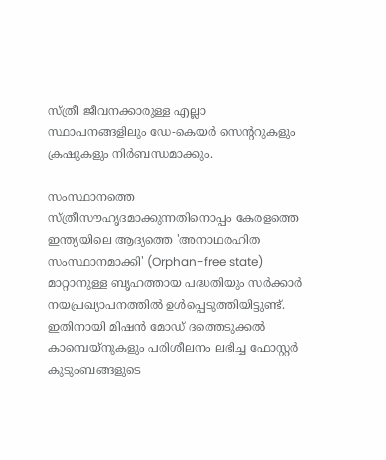സ്ത്രീ ജീവനക്കാരുള്ള എല്ലാ സ്ഥാപനങ്ങളിലും ഡേ-കെയർ സെന്ററുകളും ക്രഷുകളും നിർബന്ധമാക്കും.

സംസ്ഥാനത്തെ സ്ത്രീസൗഹൃദമാക്കുന്നതിനൊപ്പം കേരളത്തെ ഇന്ത്യയിലെ ആദ്യത്തെ 'അനാഥരഹിത സംസ്ഥാനമാക്കി' (Orphan-free state) മാറ്റാനുള്ള ബൃഹത്തായ പദ്ധതിയും സർക്കാർ നയപ്രഖ്യാപനത്തിൽ ഉൾപ്പെടുത്തിയിട്ടുണ്ട്. ഇതിനായി മിഷൻ മോഡ് ദത്തെടുക്കൽ കാമ്പെയ്‌നുകളും പരിശീലനം ലഭിച്ച ഫോസ്റ്റർ കുടുംബങ്ങളുടെ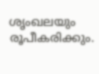ശൃംഖലയും രൂപീകരിക്കും.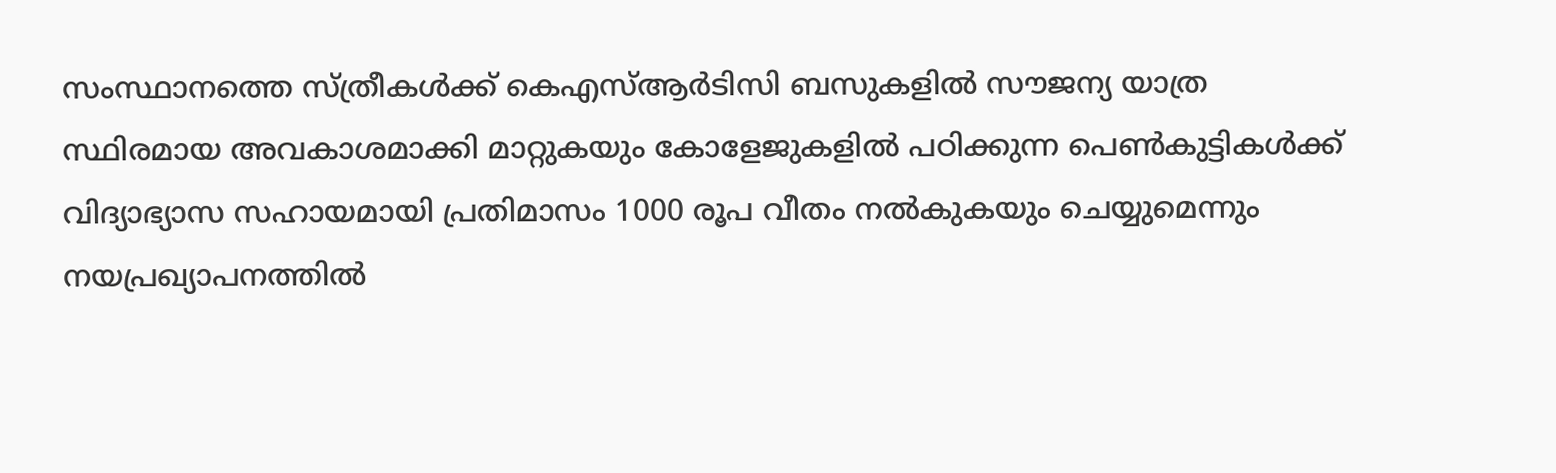സംസ്ഥാനത്തെ സ്ത്രീകൾക്ക് കെഎസ്ആർടിസി ബസുകളിൽ സൗജന്യ യാത്ര സ്ഥിരമായ അവകാശമാക്കി മാറ്റുകയും കോളേജുകളിൽ പഠിക്കുന്ന പെൺകുട്ടികൾക്ക് വിദ്യാഭ്യാസ സഹായമായി പ്രതിമാസം 1000 രൂപ വീതം നൽകുകയും ചെയ്യുമെന്നും നയപ്രഖ്യാപനത്തിൽ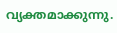വ്യക്തമാക്കുന്നു.